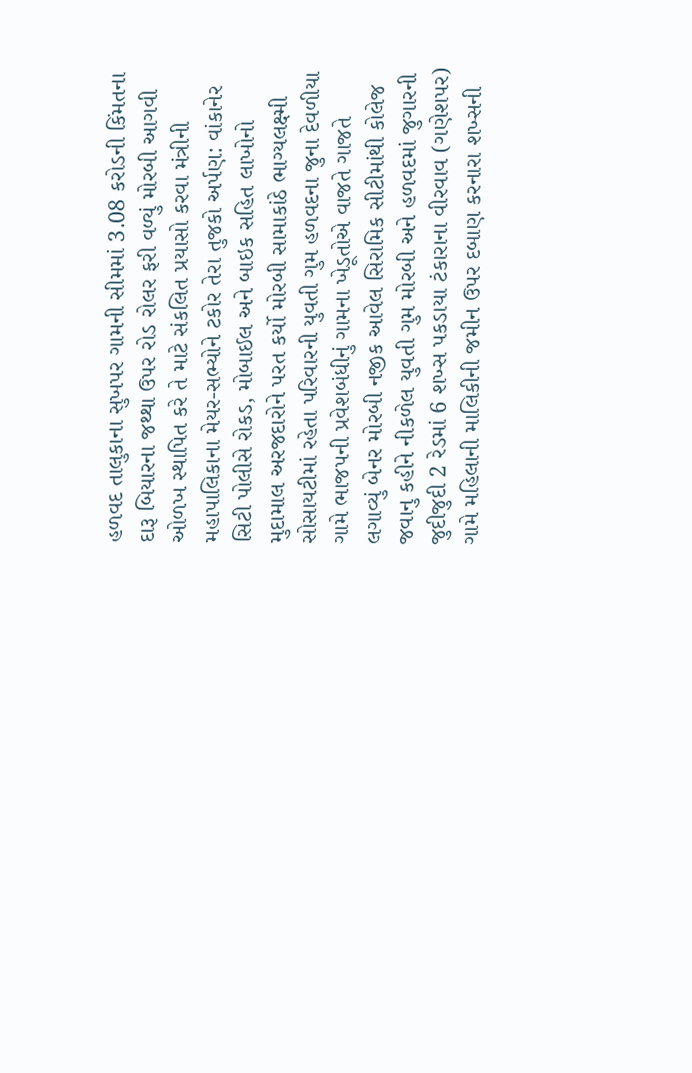હળવદ તાલુકાના સુખપર ગામની સીમમાં 3.08 કરોડની કિંમતના દારૂ બિયારના જથ્થા ઉપર રોડ રોલર ફરી વળ્યું મોરબી આગવી ઓળખ સ્થાપિત કરે તે માટે સંકલિત પ્રયાસો કરવા મંત્રીની મહાપાલિકાના મેયર-સભ્યોને ટકોર તેરા તુજકો અર્પણ: વાંકાનેર સિટી પોલીસે રોકડ, મોબાઈલ અને બાઇક સહિત લાખોનો મુદામાલ અરજદારોને પરત કર્યો મોરબી સામાકાંઠે ભાગ્યલક્ષ્મી સોસાયટીમાં રહેતા પરિવારની યુવતી ગુમ હળવદના જુના દેવળીયા ગામે ભાજપની પ્રવેશબંધીનું ગામના ખેડૂતોએ વાજતે ગાજતે લગાવ્યું બેનર મોરબી નજીક આવેલ સિરામિક સીટીમાંથી કોલેજ જવાનુ કહીને નીકળેલ યુવતી ગુમ મોરબી અને હળવદમાં જુગારની જુદીજુદી 2 રેડમાં 6 શખ્સ પકડાયા ટંકારાના વીરવાવ (ગણેશપર) ગામે મહિલાની માલિકીની જમીન ઉપર દબાણ કરનારા શખ્સની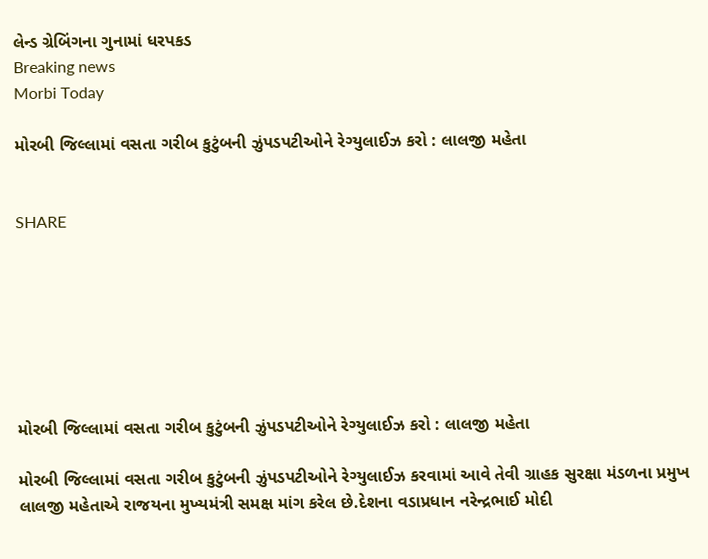લેન્ડ ગ્રેબિંગના ગુનામાં ધરપકડ
Breaking news
Morbi Today

મોરબી જિલ્લામાં વસતા ગરીબ કુટુંબની ઝુંપડપટીઓને રેગ્યુલાઈઝ કરો : લાલજી મહેતા


SHARE







મોરબી જિલ્લામાં વસતા ગરીબ કુટુંબની ઝુંપડપટીઓને રેગ્યુલાઈઝ કરો : લાલજી મહેતા

મોરબી જિલ્લામાં વસતા ગરીબ કુટુંબની ઝુંપડપટીઓને રેગ્યુલાઈઝ કરવામાં આવે તેવી ગ્રાહક સુરક્ષા મંડળના પ્રમુખ લાલજી મહેતાએ રાજયના મુખ્યમંત્રી સમક્ષ માંગ કરેલ છે.દેશના વડાપ્રધાન નરેન્દ્રભાઈ મોદી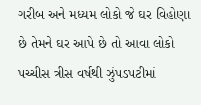ગરીબ અને મધ્યમ લોકો જે ઘર વિહોણા છે તેમને ઘર આપે છે તો આવા લોકો પચ્ચીસ ત્રીસ વર્ષથી ઝુંપડપટીમાં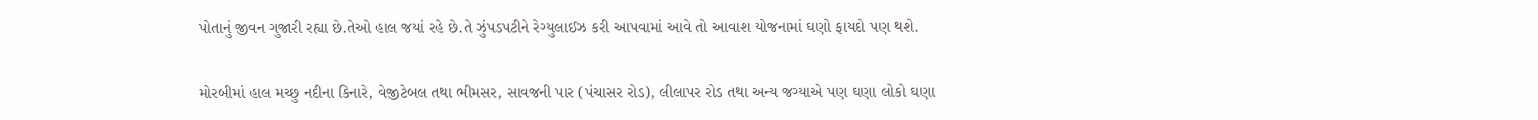પોતાનું જીવન ગુજારી રહ્યા છે.તેઓ હાલ જયાં રહે છે.તે ઝુંપડપટીને રેગ્યુલાઈઝ કરી આપવામાં આવે તો આવાશ યોજનામાં ઘણો ફાયદો પણ થશે.

મોરબીમાં હાલ મચ્છુ નદીના કિનારે, વેજીટેબલ તથા ભીમસર, સાવજની પાર (પંચાસર રોડ), લીલાપર રોડ તથા અન્ય જગ્યાએ પણ ઘણા લોકો ઘણા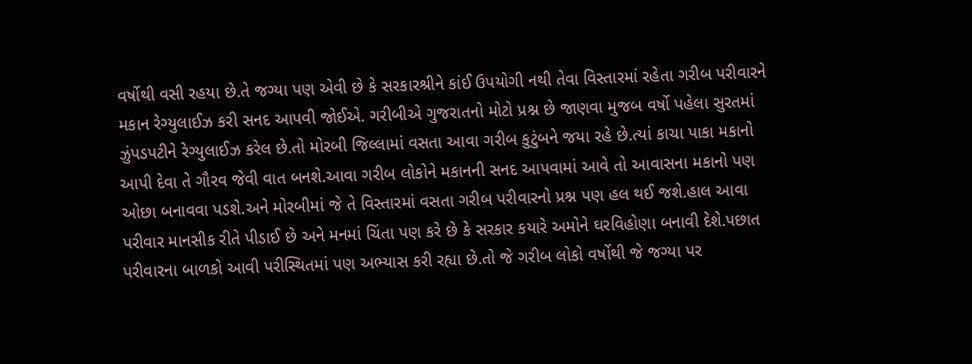વર્ષોથી વસી રહયા છે.તે જગ્યા પણ એવી છે કે સરકારશ્રીને કાંઈ ઉપયોગી નથી તેવા વિસ્તારમાં રહેતા ગરીબ પરીવારને મકાન રેગ્યુલાઈઝ કરી સનદ આપવી જોઈએ. ગરીબીએ ગુજરાતનો મોટો પ્રશ્ન છે જાણવા મુજબ વર્ષો પહેલા સુરતમાં ઝુંપડપટીને રેગ્યુલાઈઝ કરેલ છે.તો મોરબી જિલ્લામાં વસતા આવા ગરીબ કુટુંબને જયા રહે છે.ત્યાં કાચા પાકા મકાનો આપી દેવા તે ગૌરવ જેવી વાત બનશે.આવા ગરીબ લોકોને મકાનની સનદ આપવામાં આવે તો આવાસના મકાનો પણ ઓછા બનાવવા પડશે.અને મોરબીમાં જે તે વિસ્તારમાં વસતા ગરીબ પરીવારનો પ્રશ્ન પણ હલ થઈ જશે.હાલ આવા પરીવાર માનસીક રીતે પીડાઈ છે અને મનમાં ચિંતા પણ કરે છે કે સરકાર કયારે અમોને ઘરવિહોણા બનાવી દેશે.પછાત પરીવારના બાળકો આવી પરીસ્થિતમાં પણ અભ્યાસ કરી રહ્યા છે.તો જે ગરીબ લોકો વર્ષોથી જે જગ્યા પર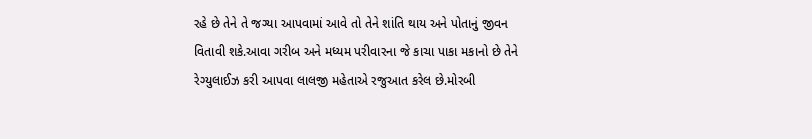રહે છે તેને તે જગ્યા આપવામાં આવે તો તેને શાંતિ થાય અને પોતાનું જીવન વિતાવી શકે.આવા ગરીબ અને મધ્યમ પરીવારના જે કાચા પાકા મકાનો છે તેને રેગ્યુલાઈઝ કરી આપવા લાલજી મહેતાએ રજુઆત કરેલ છે.મોરબી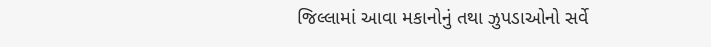જિલ્લામાં આવા મકાનોનું તથા ઝુપડાઓનો સર્વે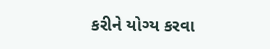કરીને યોગ્ય કરવા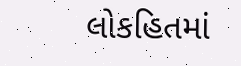લોકહિતમાં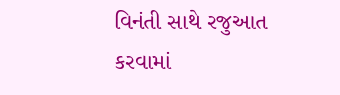વિનંતી સાથે રજુઆત કરવામાં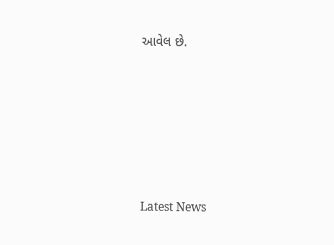આવેલ છે.






Latest News